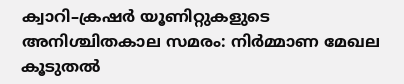ക്വാറി–ക്രഷർ യൂണിറ്റുകളുടെ അനിശ്ചിതകാല സമരം: നിർമ്മാണ മേഖല കൂടുതൽ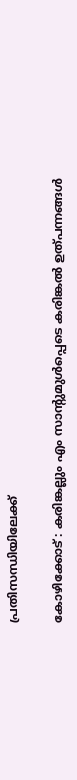പ്രതിസന്ധിയിലേക്ക്

കോഴിക്കോട് : കരിങ്കല്ലും എം സാന്റുമുൾപ്പെടെ കരിങ്കൽ ഉത്പന്നങ്ങൾ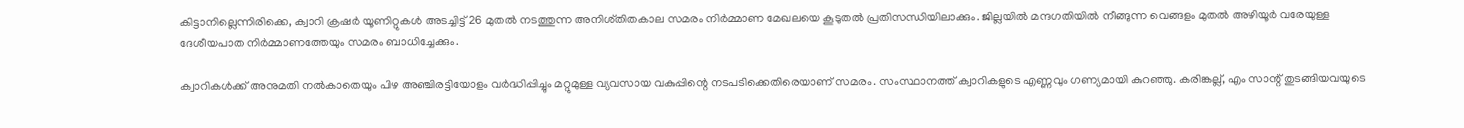കിട്ടാനില്ലെന്നിരിക്കെ, ക്വാറി ക്രഷർ യൂണിറ്റുകൾ അടച്ചിട്ട് 26 മുതൽ നടത്തുന്ന അനിശ്തിതകാല സമരം നിർമ്മാണ മേഖലയെ കൂടുതൽ പ്രതിസന്ധിയിലാക്കും. ജില്ലയിൽ മന്ദഗതിയിൽ നീങ്ങുന്ന വെങ്ങളം മുതൽ അഴിയൂർ വരേയുള്ള ദേശീയപാത നിർമ്മാണത്തേയും സമരം ബാധിച്ചേക്കും.

ക്വാറികൾക്ക് അനുമതി നൽകാതെയും പിഴ അഞ്ചിരട്ടിയോളം വർദ്ധിപ്പിച്ചും മറ്റുമുള്ള വ്യവസായ വകുപ്പിന്റെ നടപടിക്കെതിരെയാണ് സമരം. സംസ്ഥാനത്ത് ക്വാറികളുടെ എണ്ണവും ഗണ്യമായി കുറഞ്ഞു. കരിങ്കല്ല്, എം സാന്റ് തുടങ്ങിയവയുടെ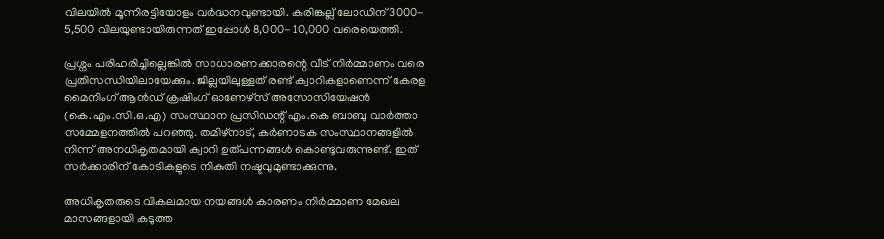വിലയിൽ മൂന്നിരട്ടിയോളം വർദ്ധനവുണ്ടായി. കരിങ്കല്ല് ലോഡിന് 3000- 5,500 വിലയുണ്ടായിരുന്നത് ഇപ്പോൾ 8,000- 10,000 വരെയെത്തി.

പ്രശ്നം പരിഹരിച്ചില്ലെങ്കിൽ സാധാരണക്കാരന്റെ വീട് നിർമ്മാണം വരെ പ്രതിസന്ധിയിലായേക്കും. ജില്ലയിലുള്ളത് രണ്ട് ക്വാറികളാണെന്ന് കേരള മൈനിംഗ് ആൻഡ് ക്രഷിംഗ് ഓണേഴ്സ് അസോസിയേഷൻ (കെ.എം.സി.ഒ.എ) സംസ്ഥാന പ്രസിഡന്റ് എം.കെ ബാബു വാർത്താ സമ്മേളനത്തിൽ പറഞ്ഞു. തമിഴ്നാട്, കർണാടക സംസ്ഥാനങ്ങളിൽ നിന്ന് അനധികൃതമായി ക്വാറി ഉത്പന്നങ്ങൾ കൊണ്ടുവരുന്നുണ്ട്. ഇത് സർക്കാരിന് കോടികളുടെ നികുതി നഷ്ടവുമുണ്ടാക്കുന്നു.

അധികൃതരുടെ വികലമായ നയങ്ങൾ കാരണം നിർമ്മാണ മേഖല മാസങ്ങളായി കടുത്ത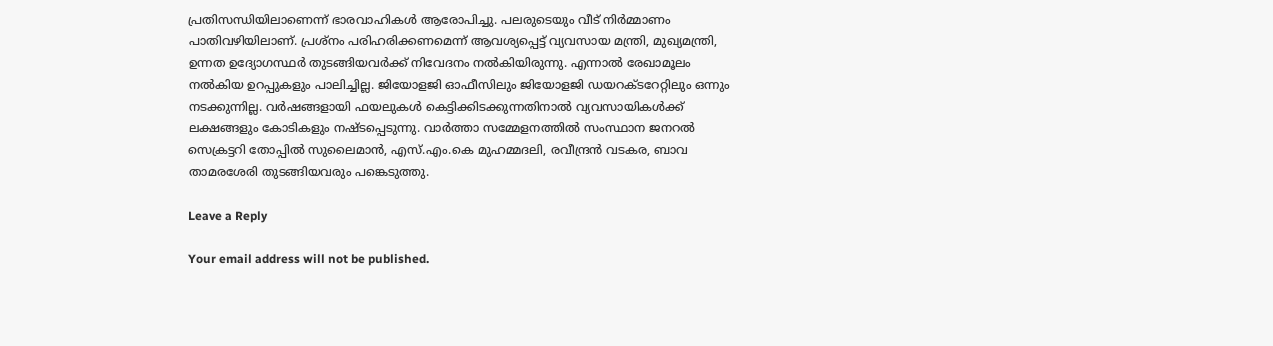പ്രതിസന്ധിയിലാണെന്ന് ഭാരവാഹികൾ ആരോപിച്ചു. പലരുടെയും വീട് നിർമ്മാണം പാതിവഴിയിലാണ്. പ്രശ്നം പരിഹരിക്കണമെന്ന് ആവശ്യപ്പെട്ട് വ്യവസായ മന്ത്രി, മുഖ്യമന്ത്രി, ഉന്നത ഉദ്യോഗസ്ഥർ തുടങ്ങിയവർക്ക് നിവേദനം നൽകിയിരുന്നു. എന്നാൽ രേഖാമൂലം നൽകിയ ഉറപ്പുകളും പാലിച്ചില്ല. ജിയോളജി ഓഫീസിലും ജിയോളജി ഡയറക്ടറേറ്റിലും ഒന്നും നടക്കുന്നില്ല. വർഷങ്ങളായി ഫയലുകൾ കെട്ടിക്കിടക്കുന്നതിനാൽ വ്യവസായികൾക്ക് ലക്ഷങ്ങളും കോടികളും നഷ്ടപ്പെടുന്നു. വാർത്താ സമ്മേളനത്തിൽ സംസ്ഥാന ജനറൽ സെക്രട്ടറി തോപ്പിൽ സുലൈമാൻ, എസ്.എം.കെ മുഹമ്മദലി, രവീന്ദ്രൻ വടകര, ബാവ താമരശേരി തുടങ്ങിയവരും പങ്കെടുത്തു.

Leave a Reply

Your email address will not be published.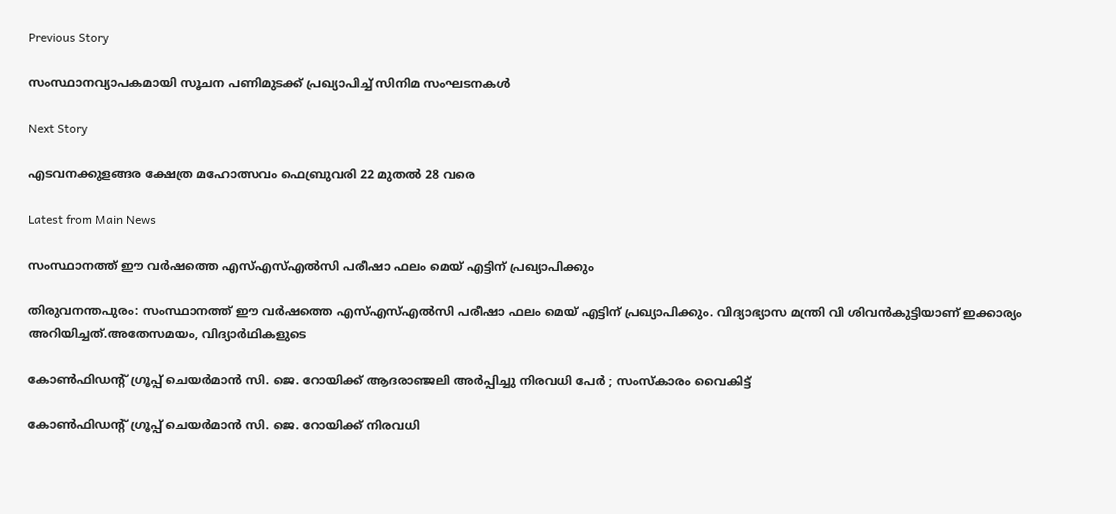Previous Story

സംസ്ഥാനവ്യാപകമായി സൂചന പണിമുടക്ക് പ്രഖ്യാപിച്ച് സിനിമ സംഘടനകൾ

Next Story

എടവനക്കുളങ്ങര ക്ഷേത്ര മഹോത്സവം ഫെബ്രുവരി 22 മുതൽ 28 വരെ

Latest from Main News

സംസ്ഥാനത്ത് ഈ വർഷത്തെ എസ്എസ്എൽസി പരീഷാ ഫലം മെയ് എട്ടിന് പ്രഖ്യാപിക്കും

തിരുവനന്തപുരം: സംസ്ഥാനത്ത് ഈ വർഷത്തെ എസ്എസ്എൽസി പരീഷാ ഫലം മെയ് എട്ടിന് പ്രഖ്യാപിക്കും. വിദ്യാഭ്യാസ മന്ത്രി വി ശിവൻകുട്ടിയാണ് ഇക്കാര്യം അറിയിച്ചത്.അതേസമയം, വിദ്യാർഥികളുടെ

കോൺഫിഡന്റ് ഗ്രൂപ്പ് ചെയർമാൻ സി. ജെ. റോയിക്ക് ആദരാഞ്ജലി അർപ്പിച്ചു നിരവധി പേർ ; സംസ്കാരം വൈകിട്ട്

കോൺഫിഡന്റ് ഗ്രൂപ്പ് ചെയർമാൻ സി. ജെ. റോയിക്ക് നിരവധി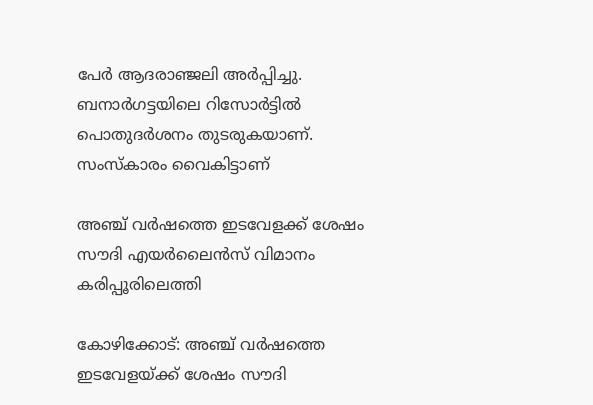പേർ ആദരാഞ്ജലി അർപ്പിച്ചു. ബനാർഗട്ടയിലെ റിസോർട്ടിൽ പൊതുദർശനം തുടരുകയാണ്. സംസ്കാരം വൈകിട്ടാണ്

അഞ്ച് വർഷത്തെ ഇടവേളക്ക് ശേഷം സൗദി എയർലൈൻസ് വിമാനം കരിപ്പൂരിലെത്തി

കോഴിക്കോട്: അഞ്ച് വർഷത്തെ ഇടവേളയ്ക്ക് ശേഷം സൗദി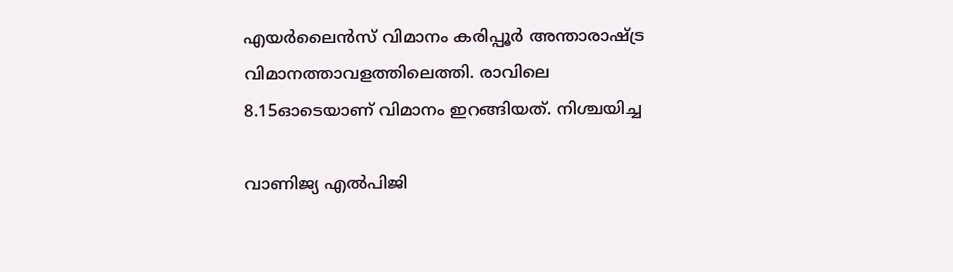എയർലൈൻസ് വിമാനം കരിപ്പൂർ അന്താരാഷ്ട്ര വിമാനത്താവളത്തിലെത്തി. രാവിലെ 8.15ഓടെയാണ് വിമാനം ഇറങ്ങിയത്. നിശ്ചയിച്ച

വാണിജ്യ എൽപിജി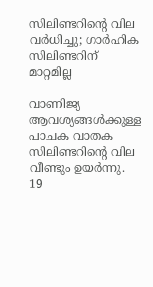സിലിണ്ടറിന്റെ വില വർധിച്ചു; ഗാർഹിക സിലിണ്ടറിന് മാറ്റമില്ല

വാണിജ്യ ആവശ്യങ്ങൾക്കുള്ള പാചക വാതക സിലിണ്ടറിന്റെ വില വീണ്ടും ഉയർന്നു. 19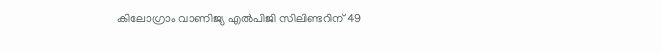കിലോഗ്രാം വാണിജ്യ എൽപിജി സിലിണ്ടറിന് 49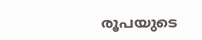രൂപയുടെ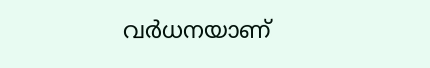വർധനയാണ്